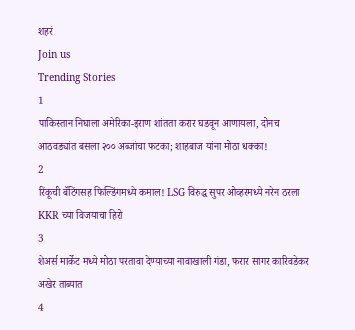शहरं
Join us
Trending Stories
1
पाकिस्तान निघाला अमेरिका-इराण शांतता करार घडवून आणायला, दोनच आठवड्यांत बसला २०० अब्जांचा फटका; शाहबाज यांना मोठा धक्का!
2
रिंकूची बॅटिंगसह फिल्डिंगमध्ये कमाल! LSG विरुद्ध सुपर ओव्हरमध्ये नरेन ठरला KKR च्या विजयाचा हिरो
3
शेअर्स मार्केट मध्ये मोठा परतावा देण्याच्या नावाखाली गंडा, फरार सागर कारिवडेकर अखेर ताब्यात
4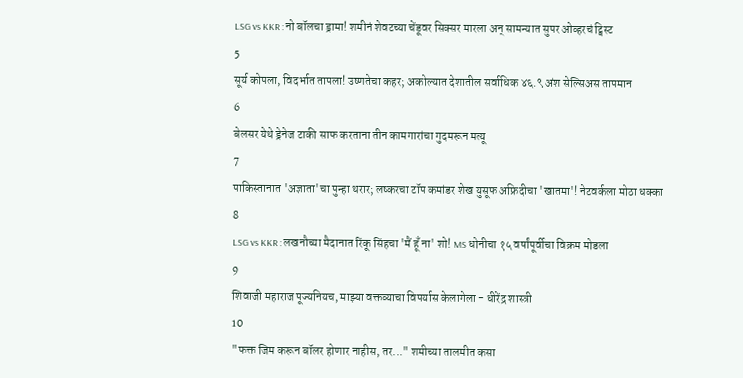LSG vs KKR : नो बॉलचा ड्रामा! शमीनं शेवटच्या चेंडूवर सिक्सर मारला अन् सामन्यात सुपर ओव्हरचं ट्विस्ट
5
सूर्य कोपला, विदर्भात तापला! उष्णतेचा कहर; अकोल्यात देशातील सर्वाधिक ४६.९ अंश सेल्सिअस तापमान
6
बेलसर येथे ड्रेनेज टाकी साफ करताना तीन कामगारांचा गुदमरून मत्यू
7
पाकिस्तानात 'अज्ञाता'चा पुन्हा थरार; लष्करचा टॉप कमांडर शेख युसूफ अफ्रिदीचा 'खातमा'! नेटवर्कला मोठा धक्का
8
LSG vs KKR : लखनौच्या मैदानात रिंकू सिंहचा 'मैं हूँ ना' शो! MS धोनीचा १५ वर्षांपूर्वीचा विक्रम मोडला
9
शिवाजी महाराज पूज्यनियच, माझ्या वक्तव्याचा विपर्यास केलागेला - धीरेंद्र शास्त्री
10
"फक्त जिम करून बॉलर होणार नाहीस, तर..." शमीच्या तालमीत कसा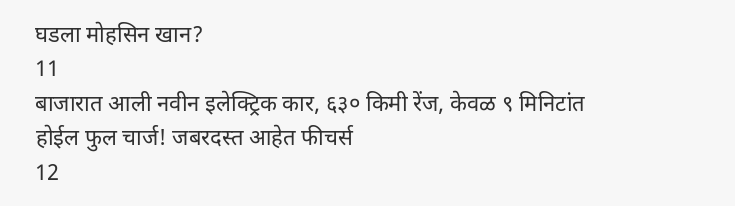घडला मोहसिन खान?
11
बाजारात आली नवीन इलेक्ट्रिक कार, ६३० किमी रेंज, केवळ ९ मिनिटांत होईल फुल चार्ज! जबरदस्त आहेत फीचर्स
12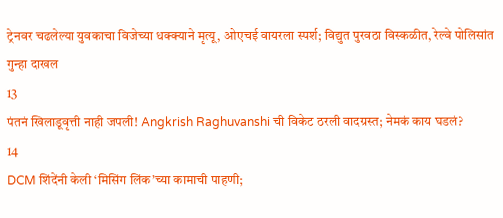ट्रेनवर चढलेल्या युवकाचा विजेच्या धक्क्याने मृत्यू, ओएचई वायरला स्पर्श; विद्युत पुरवठा विस्कळीत, रेल्वे पोलिसांत गुन्हा दाखल
13
पंतनं खिलाडूवृत्ती नाही जपली! Angkrish Raghuvanshi ची विकेट ठरली वादग्रस्त; नेमकं काय घडलं?
14
DCM शिंदेंनी केली ‘मिसिंग लिंक’च्या कामाची पाहणी;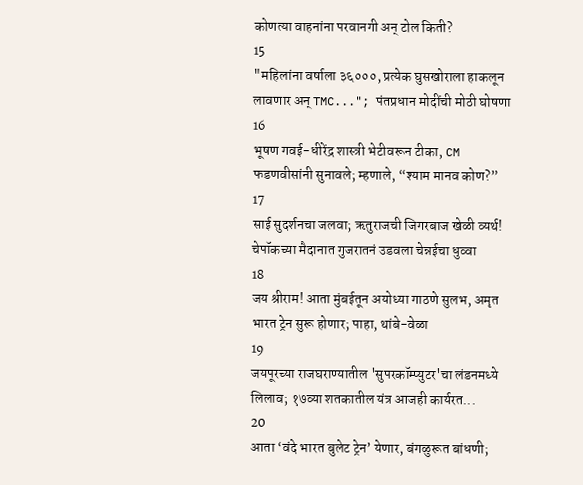कोणत्या वाहनांना परवानगी अन् टोल किती?
15
"महिलांना वर्षाला ३६०००, प्रत्येक घुसखोराला हाकलून लावणार अन् TMC..."; पंतप्रधान मोदींची मोठी घोषणा
16
भूषण गवई-धीरेंद्र शास्त्री भेटीवरून टीका, CM फडणवीसांनी सुनावले; म्हणाले, “श्याम मानव कोण?”
17
साई सुदर्शनचा जलवा; ऋतुराजची जिगरबाज खेळी व्यर्थ! चेपॉकच्या मैदानात गुजरातनं उडवला चेन्नईचा धुव्वा
18
जय श्रीराम! आता मुंबईतून अयोध्या गाठणे सुलभ, अमृत भारत ट्रेन सुरू होणार; पाहा, थांबे-वेळा
19
जयपूरच्या राजघराण्यातील 'सुपरकॉम्प्युटर'चा लंडनमध्ये लिलाव; १७व्या शतकातील यंत्र आजही कार्यरत...
20
आता ‘वंदे भारत बुलेट ट्रेन’ येणार, बंगळुरूत बांधणी;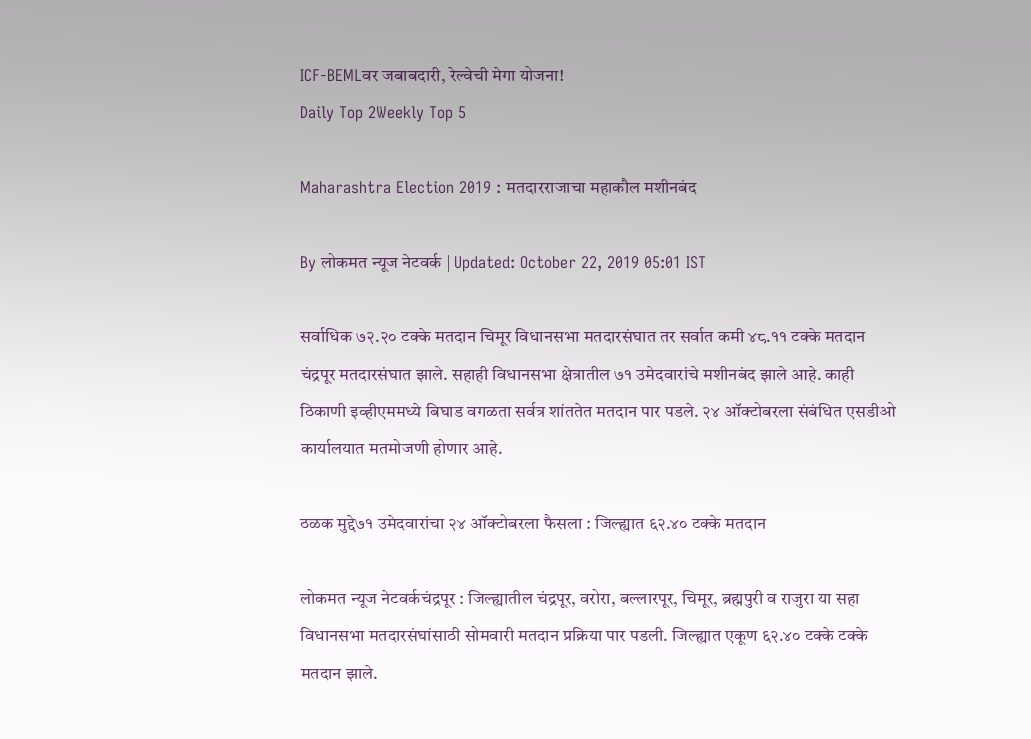ICF-BEMLवर जबाबदारी, रेल्वेची मेगा योजना!
Daily Top 2Weekly Top 5

Maharashtra Election 2019 : मतदारराजाचा महाकौल मशीनबंद

By लोकमत न्यूज नेटवर्क | Updated: October 22, 2019 05:01 IST

सर्वाधिक ७२.२० टक्के मतदान चिमूर विधानसभा मतदारसंघात तर सर्वात कमी ४८.११ टक्के मतदान चंद्रपूर मतदारसंघात झाले. सहाही विधानसभा क्षेत्रातील ७१ उमेदवारांचे मशीनबंद झाले आहे. काही ठिकाणी इव्हीएममध्ये बिघाड वगळता सर्वत्र शांततेत मतदान पार पडले. २४ ऑक्टोबरला संबंधित एसडीओ कार्यालयात मतमोजणी होणार आहे.

ठळक मुद्दे७१ उमेदवारांचा २४ ऑक्टोबरला फैसला : जिल्ह्यात ६२.४० टक्के मतदान

लोकमत न्यूज नेटवर्कचंद्रपूर : जिल्ह्यातील चंद्रपूर, वरोरा, बल्लारपूर, चिमूर, ब्रह्मपुरी व राजुरा या सहा विधानसभा मतदारसंघांसाठी सोमवारी मतदान प्रक्रिया पार पडली. जिल्ह्यात एकूण ६२.४० टक्के टक्के मतदान झाले.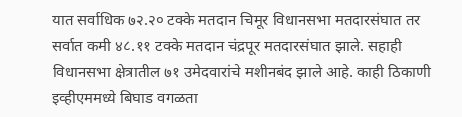यात सर्वाधिक ७२.२० टक्के मतदान चिमूर विधानसभा मतदारसंघात तर सर्वात कमी ४८.११ टक्के मतदान चंद्रपूर मतदारसंघात झाले. सहाही विधानसभा क्षेत्रातील ७१ उमेदवारांचे मशीनबंद झाले आहे. काही ठिकाणी इव्हीएममध्ये बिघाड वगळता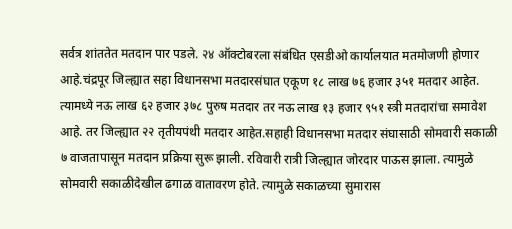सर्वत्र शांततेत मतदान पार पडले. २४ ऑक्टोबरला संबंधित एसडीओ कार्यालयात मतमोजणी होणार आहे.चंद्रपूर जिल्ह्यात सहा विधानसभा मतदारसंघात एकूण १८ लाख ७६ हजार ३५१ मतदार आहेत. त्यामध्ये नऊ लाख ६२ हजार ३७८ पुरुष मतदार तर नऊ लाख १३ हजार ९५१ स्त्री मतदारांचा समावेश आहे. तर जिल्ह्यात २२ तृतीयपंथी मतदार आहेत.सहाही विधानसभा मतदार संघासाठी सोमवारी सकाळी ७ वाजतापासून मतदान प्रक्रिया सुरू झाली. रविवारी रात्री जिल्ह्यात जोरदार पाऊस झाला. त्यामुळे सोमवारी सकाळीदेखील ढगाळ वातावरण होते. त्यामुळे सकाळच्या सुमारास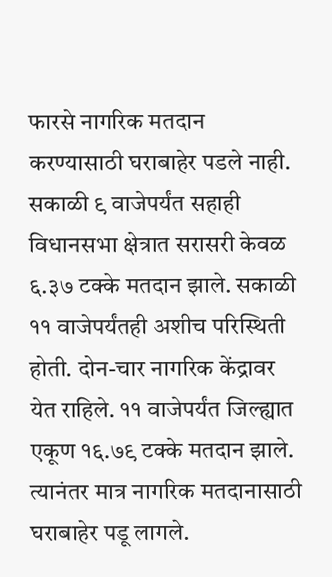फारसे नागरिक मतदान करण्यासाठी घराबाहेर पडले नाही. सकाळी ९ वाजेपर्यंत सहाही विधानसभा क्षेत्रात सरासरी केवळ ६.३७ टक्के मतदान झाले. सकाळी ११ वाजेपर्यंतही अशीच परिस्थिती होती. दोन-चार नागरिक केंद्रावर येत राहिले. ११ वाजेपर्यंत जिल्ह्यात एकूण १६.७९ टक्के मतदान झाले. त्यानंतर मात्र नागरिक मतदानासाठी घराबाहेर पडू लागले.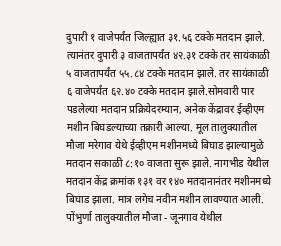दुपारी १ वाजेपर्यंत जिल्ह्यात ३१.५६ टक्के मतदान झाले. त्यानंतर दुपारी ३ वाजतापर्यंत ४२.३१ टक्के तर सायंकाळी ५ वाजतापर्यंत ५५.८४ टक्के मतदान झाले. तर सायंकाळी ६ वाजेपर्यंत ६२.४० टक्के मतदान झाले.सोमवारी पार पडलेल्या मतदान प्रक्रियेदरम्यान, अनेक केंद्रावर ईव्हीएम मशीन बिघडल्याच्या तक्रारी आल्या. मूल तालुक्यातील मौजा मरेगाव येथे ईव्हीएम मशीनमध्ये बिघाड झाल्यामुळे मतदान सकाळी ८:१० वाजता सुरू झाले. नागभीड येथील मतदान केंद्र क्रमांक १३१ वर १४० मतदानानंतर मशीनमध्ये बिघाड झाला. मात्र लगेच नवीन मशीन लावण्यात आली. पोंभुर्णा तालुक्यातील मौजा - जूनगाव येथील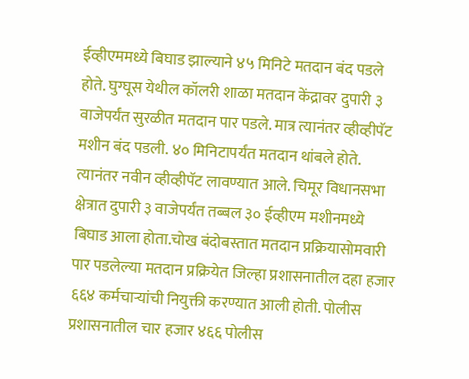ईव्हीएममध्ये बिघाड झाल्याने ४५ मिनिटे मतदान बंद पडले होते. घुग्घूस येथील कॉलरी शाळा मतदान केंद्रावर दुपारी ३ वाजेपर्यंत सुरळीत मतदान पार पडले. मात्र त्यानंतर व्हीव्हीपॅट मशीन बंद पडली. ४० मिनिटापर्यंत मतदान थांबले होते. त्यानंतर नवीन व्हीव्हीपॅट लावण्यात आले. चिमूर विधानसभा क्षेत्रात दुपारी ३ वाजेपर्यंत तब्बल ३० ईव्हीएम मशीनमध्ये बिघाड आला होता.चोख बंदोबस्तात मतदान प्रक्रियासोमवारी पार पडलेल्या मतदान प्रक्रियेत जिल्हा प्रशासनातील दहा हजार ६६४ कर्मचाऱ्यांची नियुक्ती करण्यात आली होती. पोलीस प्रशासनातील चार हजार ४६६ पोलीस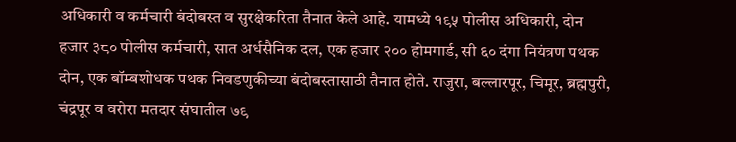अधिकारी व कर्मचारी बंदोबस्त व सुरक्षेकरिता तैनात केले आहे. यामध्ये १९५ पोलीस अधिकारी, दोन हजार ३८० पोलीस कर्मचारी, सात अर्धसैनिक दल, एक हजार २०० होमगार्ड, सी ६० दंगा नियंत्रण पथक दोन, एक बॉम्बशोधक पथक निवडणुकीच्या बंदोबस्तासाठी तैनात होते. राजुरा, बल्लारपूर, चिमूर, ब्रह्मपुरी, चंद्रपूर व वरोरा मतदार संघातील ७९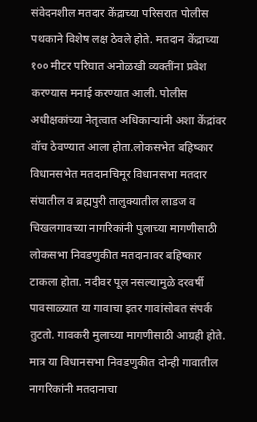संवेदनशील मतदार केंद्राच्या परिसरात पोलीस पथकाने विशेष लक्ष ठेवले होते. मतदान केंद्राच्या १०० मीटर परिघात अनोळखी व्यक्तींना प्रवेश करण्यास मनाई करण्यात आली. पोलीस अधीक्षकांच्या नेतृत्वात अधिकाऱ्यांनी अशा केंद्रांवर वॉच ठेवण्यात आला होता.लोकसभेत बहिष्कार विधानसभेत मतदानचिमूर विधानसभा मतदार संघातील व ब्रह्मपुरी तालुक्यातील लाडज व चिखलगावच्या नागरिकांनी पुलाच्या मागणीसाठी लोकसभा निवडणुकीत मतदानावर बहिष्कार टाकला होता. नदीवर पूल नसल्यामुळे दरवर्षी पावसाळ्यात या गावाचा इतर गावांसोबत संपर्क तुटतो. गावकरी मुलाच्या मागणीसाठी आग्रही होते. मात्र या विधानसभा निवडणुकीत दोन्ही गावातील नागरिकांनी मतदानाचा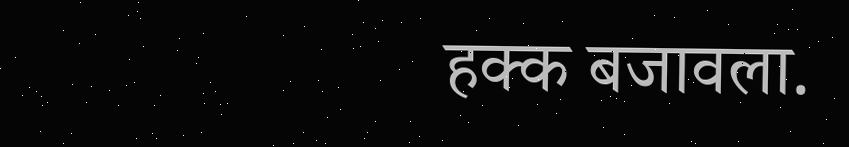हक्क बजावला.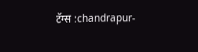टॅग्स :chandrapur-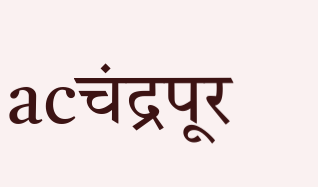acचंद्रपूर